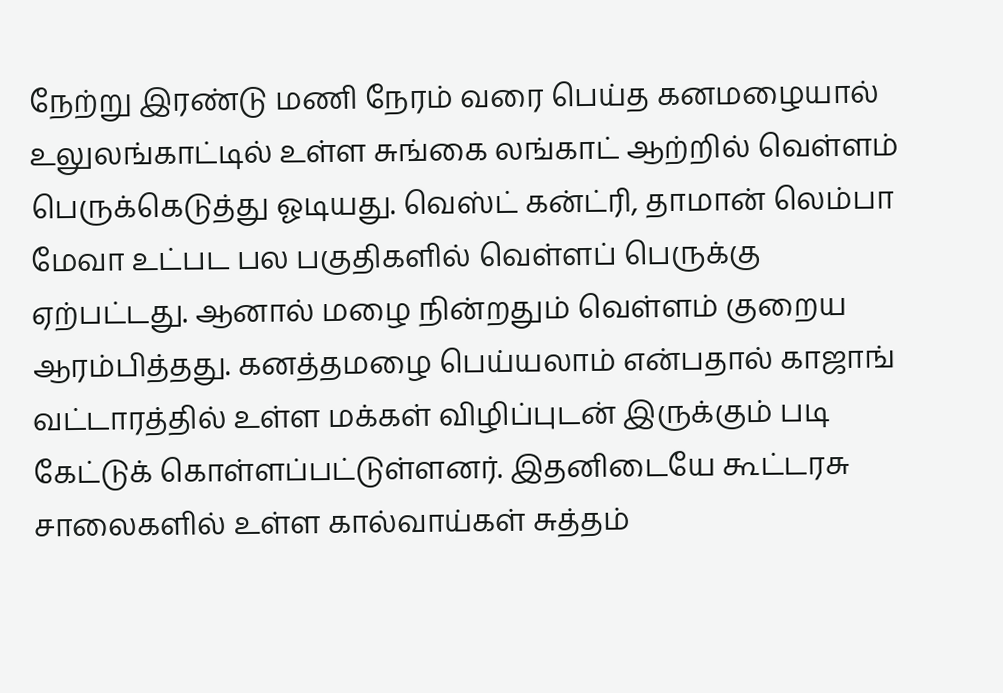நேற்று இரண்டு மணி நேரம் வரை பெய்த கனமழையால் உலுலங்காட்டில் உள்ள சுங்கை லங்காட் ஆற்றில் வெள்ளம் பெருக்கெடுத்து ஓடியது. வெஸ்ட் கன்ட்ரி, தாமான் லெம்பா மேவா உட்பட பல பகுதிகளில் வெள்ளப் பெருக்கு ஏற்பட்டது. ஆனால் மழை நின்றதும் வெள்ளம் குறைய ஆரம்பித்தது. கனத்தமழை பெய்யலாம் என்பதால் காஜாங் வட்டாரத்தில் உள்ள மக்கள் விழிப்புடன் இருக்கும் படி கேட்டுக் கொள்ளப்பட்டுள்ளனர். இதனிடையே கூட்டரசு சாலைகளில் உள்ள கால்வாய்கள் சுத்தம்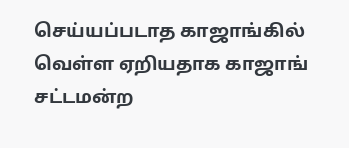செய்யப்படாத காஜாங்கில் வெள்ள ஏறியதாக காஜாங் சட்டமன்ற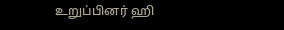உறுப்பினர் ஹி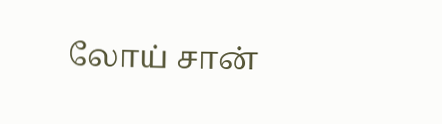லோய் சான்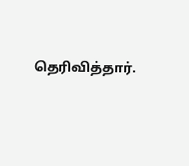தெரிவித்தார்.